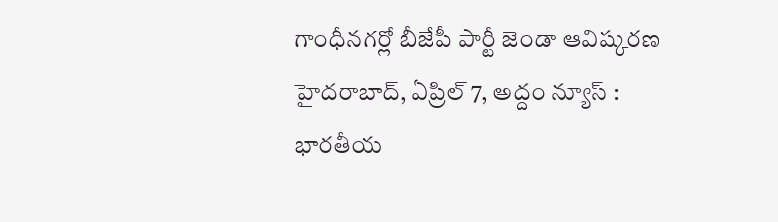గాంధీనగర్లో బీజేపీ పార్టీ జెండా ఆవిష్కరణ
హైదరాబాద్, ఏప్రిల్ 7, అద్దం న్యూస్ : భారతీయ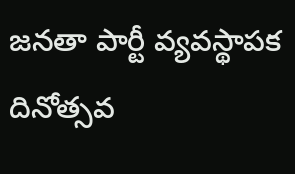జనతా పార్టీ వ్యవస్థాపక దినోత్సవ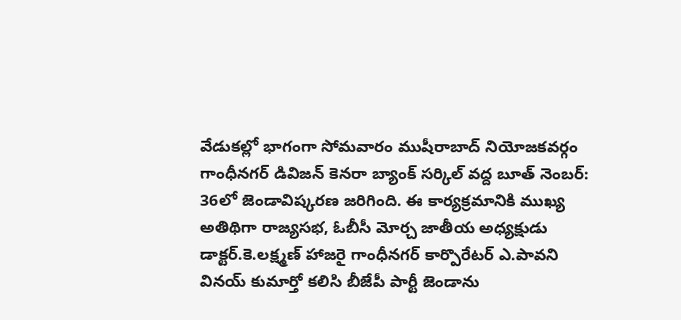వేడుకల్లో భాగంగా సోమవారం ముషీరాబాద్ నియోజకవర్గం గాంధీనగర్ డివిజన్ కెనరా బ్యాంక్ సర్కిల్ వద్ద బూత్ నెంబర్: 36లో జెండావిష్కరణ జరిగింది. ఈ కార్యక్రమానికి ముఖ్య అతిథిగా రాజ్యసభ, ఓబీసీ మోర్చ జాతీయ అధ్యక్షుడు డాక్టర్.కె.లక్ష్మణ్ హాజరై గాంధీనగర్ కార్పొరేటర్ ఎ.పావని వినయ్ కుమార్తో కలిసి బీజేపీ పార్టీ జెండాను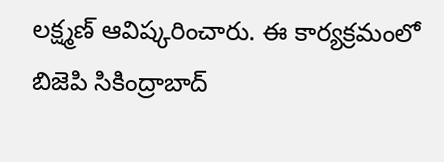లక్ష్మణ్ ఆవిష్కరించారు. ఈ కార్యక్రమంలో బిజెపి సికింద్రాబాద్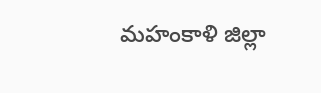మహంకాళి జిల్లా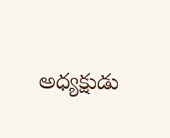అధ్యక్షుడు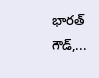భారత్ గౌడ్,...